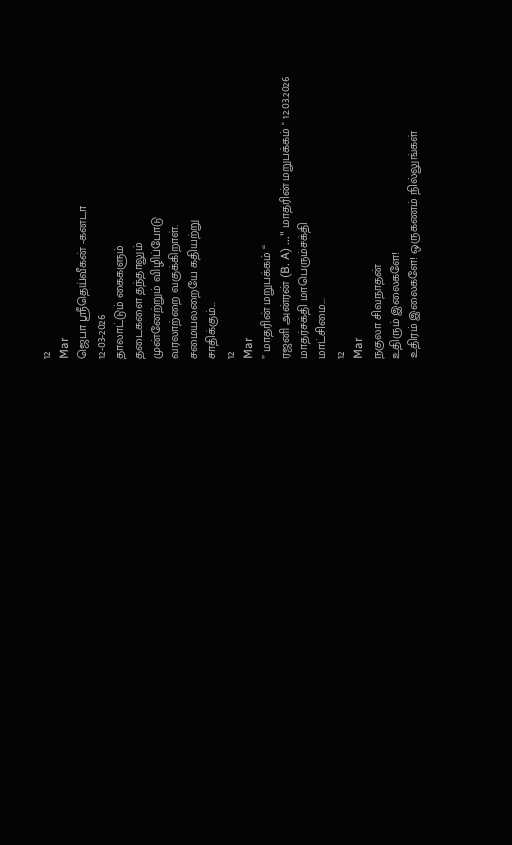12
Mar
ஜெபா ஸ்ரீதெய்வீகன் -கனடா
12-03-2026
தாலாட்டும் கைகளும்
தடைகளை தந்தாலும்
முன்னேற்றும் விழிப்போடு
வரலாற்றை வகுக்கிறாள்.
சமையலறையே கதியற்று
சாதிக்கும்...
12
Mar
” மாதரின் மறுபக்கம் “
ரஜனி அன்ரன் (B. A) ..." மாதரின் மறுபக்கம் " 12.03.2026
மாதர்சக்தி மாபெரும்சக்தி
மாட்சிமை...
12
Mar
நகுலா சிவநாதன்
உதிரும் இலைகளே!
உதிரம் இலைகளே! ஒருகணம் நில்லுங்கள்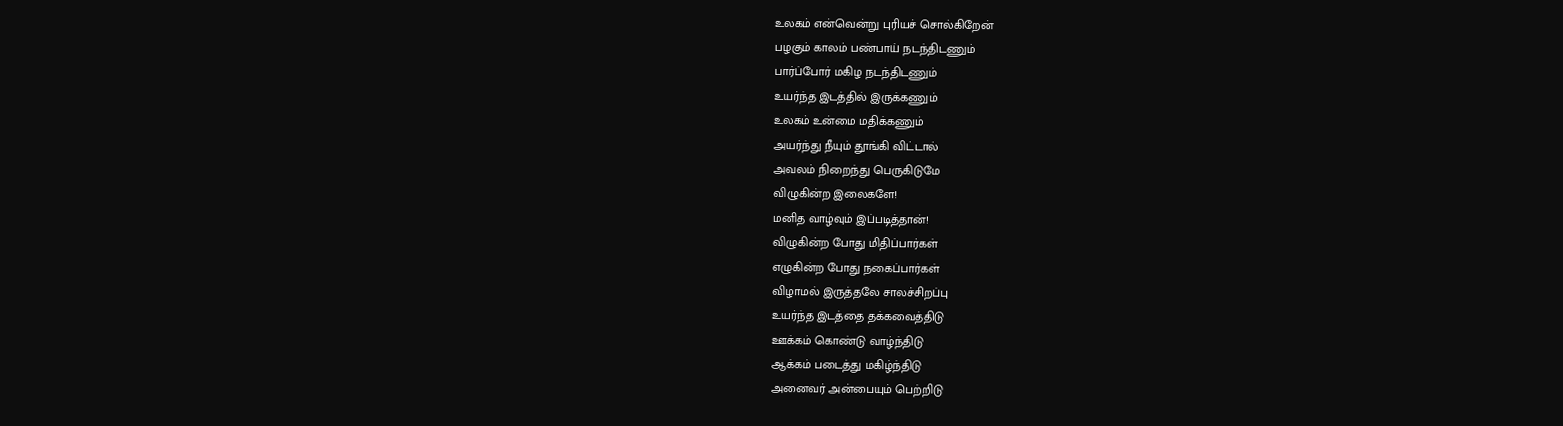உலகம் என்வென்று புரியச் சொல்கிறேன்
பழகும் காலம் பண்பாய் நடந்திடணும்
பார்ப்போர் மகிழ நடந்திடணும்
உயர்ந்த இடத்தில் இருக்கணும்
உலகம் உன்மை மதிக்கணும்
அயர்ந்து நீயும் தூங்கி விட்டால்
அவலம் நிறைந்து பெருகிடுமே
விழுகின்ற இலைகளே!
மனித வாழ்வும் இப்படித்தான்!
விழுகின்ற போது மிதிப்பார்கள்
எழுகின்ற போது நகைப்பார்கள்
விழாமல் இருத்தலே சாலச்சிறப்பு
உயர்ந்த இடத்தை தக்கவைத்திடு
ஊக்கம் கொண்டு வாழ்ந்திடு
ஆக்கம் படைத்து மகிழ்ந்திடு
அனைவர் அன்பையும் பெற்றிடு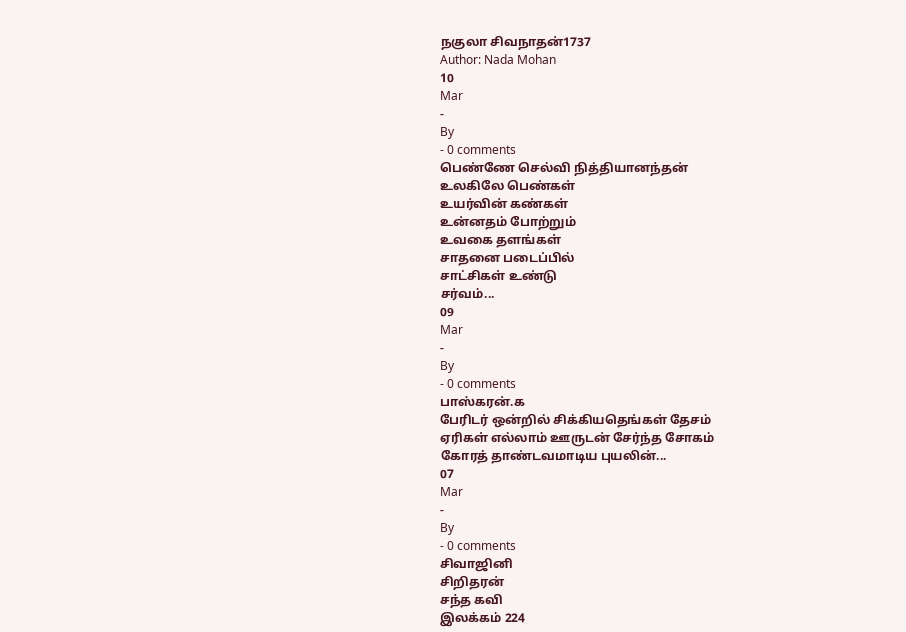நகுலா சிவநாதன்1737
Author: Nada Mohan
10
Mar
-
By
- 0 comments
பெண்ணே செல்வி நித்தியானந்தன்
உலகிலே பெண்கள்
உயர்வின் கண்கள்
உன்னதம் போற்றும்
உவகை தளங்கள்
சாதனை படைப்பில்
சாட்சிகள் உண்டு
சர்வம்...
09
Mar
-
By
- 0 comments
பாஸ்கரன்.க
பேரிடர் ஒன்றில் சிக்கியதெங்கள் தேசம்
ஏரிகள் எல்லாம் ஊருடன் சேர்ந்த சோகம்
கோரத் தாண்டவமாடிய புயலின்...
07
Mar
-
By
- 0 comments
சிவாஜினி
சிறிதரன்
சந்த கவி
இலக்கம் 224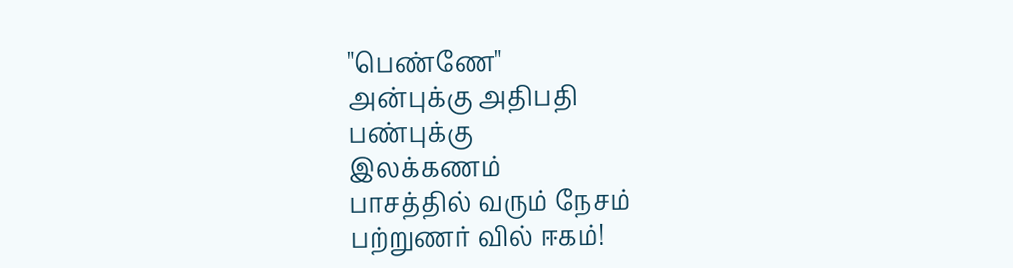"பெண்ணே"
அன்புக்கு அதிபதி
பண்புக்கு
இலக்கணம்
பாசத்தில் வரும் நேசம்
பற்றுணர் வில் ஈகம்!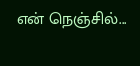என் நெஞ்சில்...